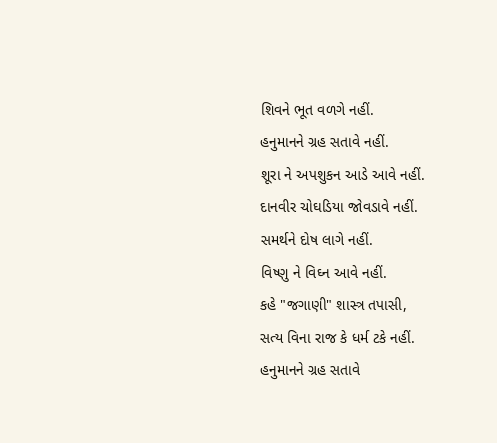શિવને ભૂત વળગે નહીં.
હનુમાનને ગ્રહ સતાવે નહીં.
શૂરા ને અપશુકન આડે આવે નહીં.
દાનવીર ચોઘડિયા જોવડાવે નહીં.
સમર્થને દોષ લાગે નહીં.
વિષ્ણુ ને વિઘ્ન આવે નહીં.
કહે "જગાણી" શાસ્ત્ર તપાસી,
સત્ય વિના રાજ કે ધર્મ ટકે નહીં.
હનુમાનને ગ્રહ સતાવે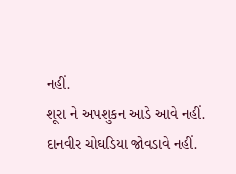નહીં.
શૂરા ને અપશુકન આડે આવે નહીં.
દાનવીર ચોઘડિયા જોવડાવે નહીં.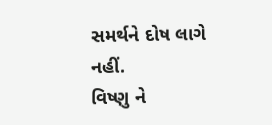સમર્થને દોષ લાગે નહીં.
વિષ્ણુ ને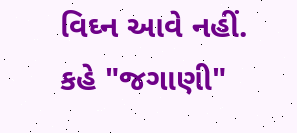વિઘ્ન આવે નહીં.
કહે "જગાણી"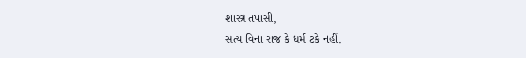શાસ્ત્ર તપાસી,
સત્ય વિના રાજ કે ધર્મ ટકે નહીં.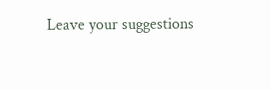Leave your suggestions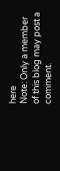here
Note: Only a member of this blog may post a comment.